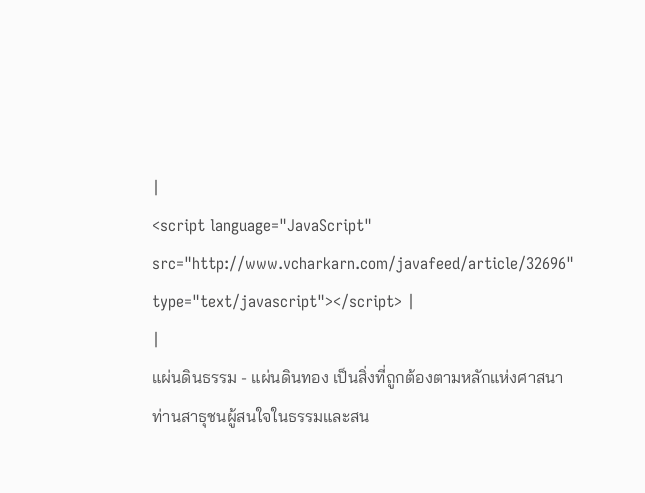|
<script language="JavaScript" src="http://www.vcharkarn.com/javafeed/article/32696" type="text/javascript"></script> |
|
แผ่นดินธรรม - แผ่นดินทอง เป็นสิ่งที่ถูกต้องตามหลักแห่งศาสนา
ท่านสาธุชนผู้สนใจในธรรมและสน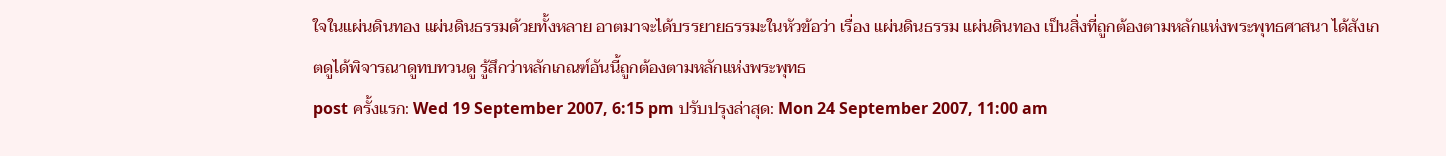ใจในแผ่นดินทอง แผ่นดินธรรมด้วยทั้งหลาย อาตมาจะได้บรรยายธรรมะในหัวข้อว่า เรื่อง แผ่นดินธรรม แผ่นดินทอง เป็นสิ่งที่ถูกต้องตามหลักแห่งพระพุทธศาสนา ได้สังเกตดูได้พิจารณาดูทบทวนดู รู้สึกว่าหลักเกณฑ์อันนี้ถูกต้องตามหลักแห่งพระพุทธ
post ครั้งแรก: Wed 19 September 2007, 6:15 pm ปรับปรุงล่าสุด: Mon 24 September 2007, 11:00 am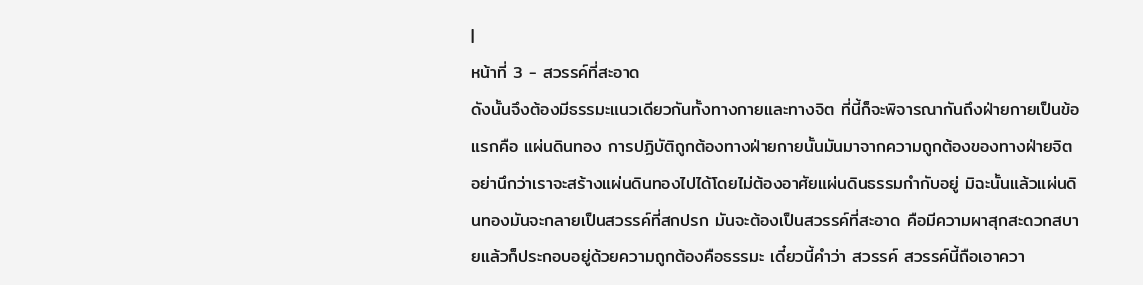|
หน้าที่ 3 - สวรรค์ที่สะอาด
ดังนั้นจึงต้องมีธรรมะแนวเดียวกันทั้งทางกายและทางจิต ที่นี้ก็จะพิจารณากันถึงฝ่ายกายเป็นข้อแรกคือ แผ่นดินทอง การปฏิบัติถูกต้องทางฝ่ายกายนั้นมันมาจากความถูกต้องของทางฝ่ายจิต อย่านึกว่าเราจะสร้างแผ่นดินทองไปได้โดยไม่ต้องอาศัยแผ่นดินธรรมกำกับอยู่ มิฉะนั้นแล้วแผ่นดินทองมันจะกลายเป็นสวรรค์ที่สกปรก มันจะต้องเป็นสวรรค์ที่สะอาด คือมีความผาสุกสะดวกสบายแล้วก็ประกอบอยู่ด้วยความถูกต้องคือธรรมะ เดี๋ยวนี้คำว่า สวรรค์ สวรรค์นี้ถือเอาควา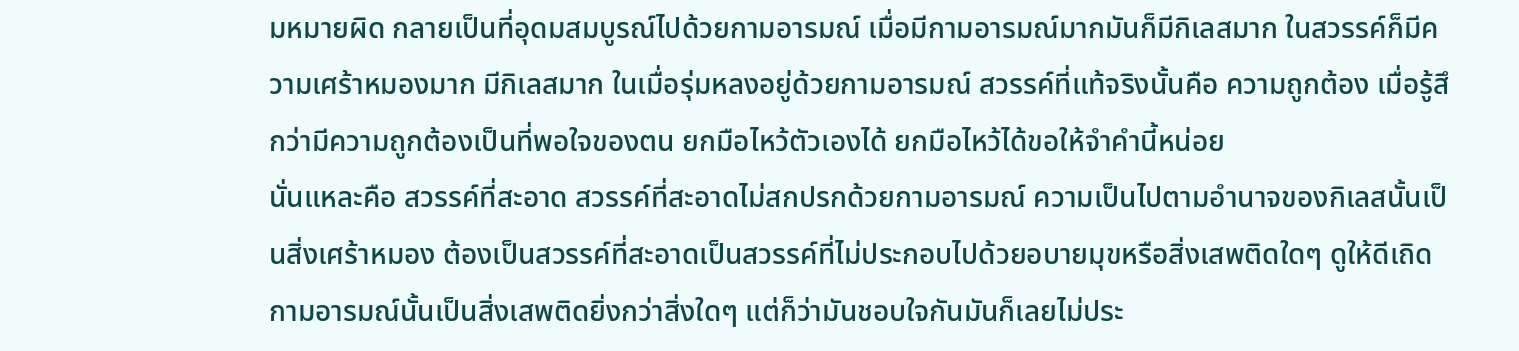มหมายผิด กลายเป็นที่อุดมสมบูรณ์ไปด้วยกามอารมณ์ เมื่อมีกามอารมณ์มากมันก็มีกิเลสมาก ในสวรรค์ก็มีความเศร้าหมองมาก มีกิเลสมาก ในเมื่อรุ่มหลงอยู่ด้วยกามอารมณ์ สวรรค์ที่แท้จริงนั้นคือ ความถูกต้อง เมื่อรู้สึกว่ามีความถูกต้องเป็นที่พอใจของตน ยกมือไหว้ตัวเองได้ ยกมือไหว้ได้ขอให้จำคำนี้หน่อย
นั่นแหละคือ สวรรค์ที่สะอาด สวรรค์ที่สะอาดไม่สกปรกด้วยกามอารมณ์ ความเป็นไปตามอำนาจของกิเลสนั้นเป็นสิ่งเศร้าหมอง ต้องเป็นสวรรค์ที่สะอาดเป็นสวรรค์ที่ไม่ประกอบไปด้วยอบายมุขหรือสิ่งเสพติดใดๆ ดูให้ดีเถิดกามอารมณ์นั้นเป็นสิ่งเสพติดยิ่งกว่าสิ่งใดๆ แต่ก็ว่ามันชอบใจกันมันก็เลยไม่ประ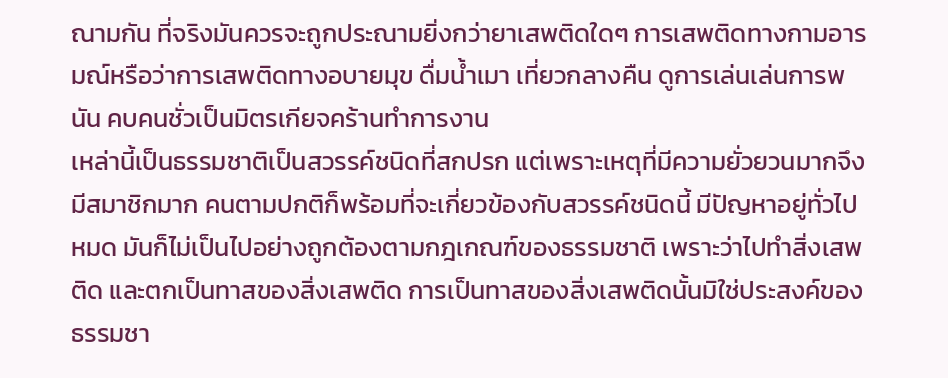ณามกัน ที่จริงมันควรจะถูกประณามยิ่งกว่ายาเสพติดใดๆ การเสพติดทางกามอารมณ์หรือว่าการเสพติดทางอบายมุข ดื่มน้ำเมา เที่ยวกลางคืน ดูการเล่นเล่นการพนัน คบคนชั่วเป็นมิตรเกียจคร้านทำการงาน
เหล่านี้เป็นธรรมชาติเป็นสวรรค์ชนิดที่สกปรก แต่เพราะเหตุที่มีความยั่วยวนมากจึงมีสมาชิกมาก คนตามปกติก็พร้อมที่จะเกี่ยวข้องกับสวรรค์ชนิดนี้ มีปัญหาอยู่ทั่วไปหมด มันก็ไม่เป็นไปอย่างถูกต้องตามกฎเกณฑ์ของธรรมชาติ เพราะว่าไปทำสิ่งเสพติด และตกเป็นทาสของสิ่งเสพติด การเป็นทาสของสิ่งเสพติดนั้นมิใช่ประสงค์ของธรรมชา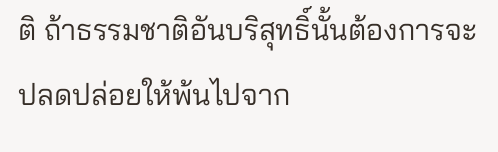ติ ถ้าธรรมชาติอันบริสุทธิ์นั้นต้องการจะปลดปล่อยให้พ้นไปจาก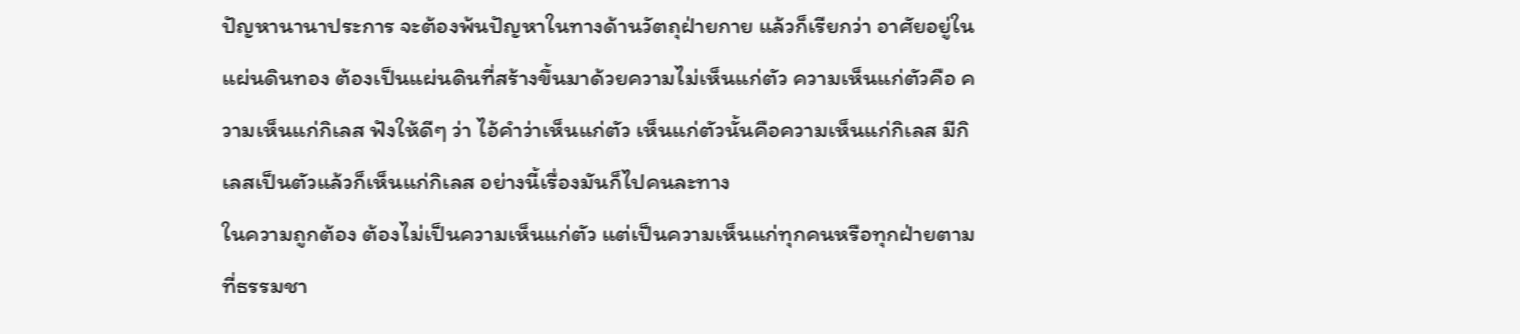ปัญหานานาประการ จะต้องพ้นปัญหาในทางด้านวัตถุฝ่ายกาย แล้วก็เรียกว่า อาศัยอยู่ในแผ่นดินทอง ต้องเป็นแผ่นดินที่สร้างขึ้นมาด้วยความไม่เห็นแก่ตัว ความเห็นแก่ตัวคือ ความเห็นแก่กิเลส ฟังให้ดีๆ ว่า ไอ้คำว่าเห็นแก่ตัว เห็นแก่ตัวนั้นคือความเห็นแก่กิเลส มีกิเลสเป็นตัวแล้วก็เห็นแก่กิเลส อย่างนี้เรื่องมันก็ไปคนละทาง
ในความถูกต้อง ต้องไม่เป็นความเห็นแก่ตัว แต่เป็นความเห็นแก่ทุกคนหรือทุกฝ่ายตามที่ธรรมชา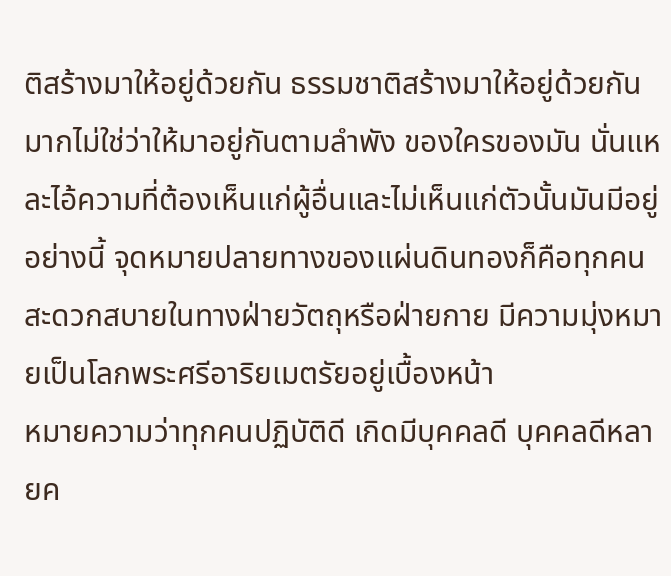ติสร้างมาให้อยู่ด้วยกัน ธรรมชาติสร้างมาให้อยู่ด้วยกันมากไม่ใช่ว่าให้มาอยู่กันตามลำพัง ของใครของมัน นั่นแหละไอ้ความที่ต้องเห็นแก่ผู้อื่นและไม่เห็นแก่ตัวนั้นมันมีอยู่อย่างนี้ จุดหมายปลายทางของแผ่นดินทองก็คือทุกคนสะดวกสบายในทางฝ่ายวัตถุหรือฝ่ายกาย มีความมุ่งหมายเป็นโลกพระศรีอาริยเมตรัยอยู่เบื้องหน้า
หมายความว่าทุกคนปฏิบัติดี เกิดมีบุคคลดี บุคคลดีหลายค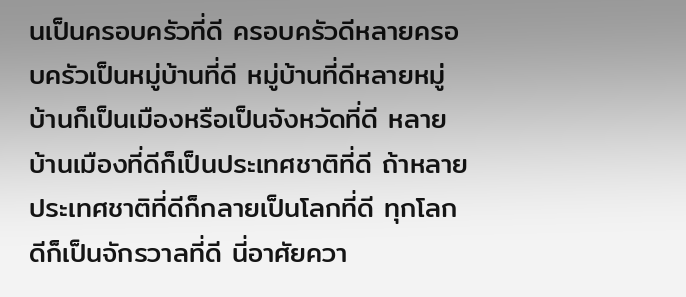นเป็นครอบครัวที่ดี ครอบครัวดีหลายครอบครัวเป็นหมู่บ้านที่ดี หมู่บ้านที่ดีหลายหมู่บ้านก็เป็นเมืองหรือเป็นจังหวัดที่ดี หลายบ้านเมืองที่ดีก็เป็นประเทศชาติที่ดี ถ้าหลายประเทศชาติที่ดีก็กลายเป็นโลกที่ดี ทุกโลกดีก็เป็นจักรวาลที่ดี นี่อาศัยควา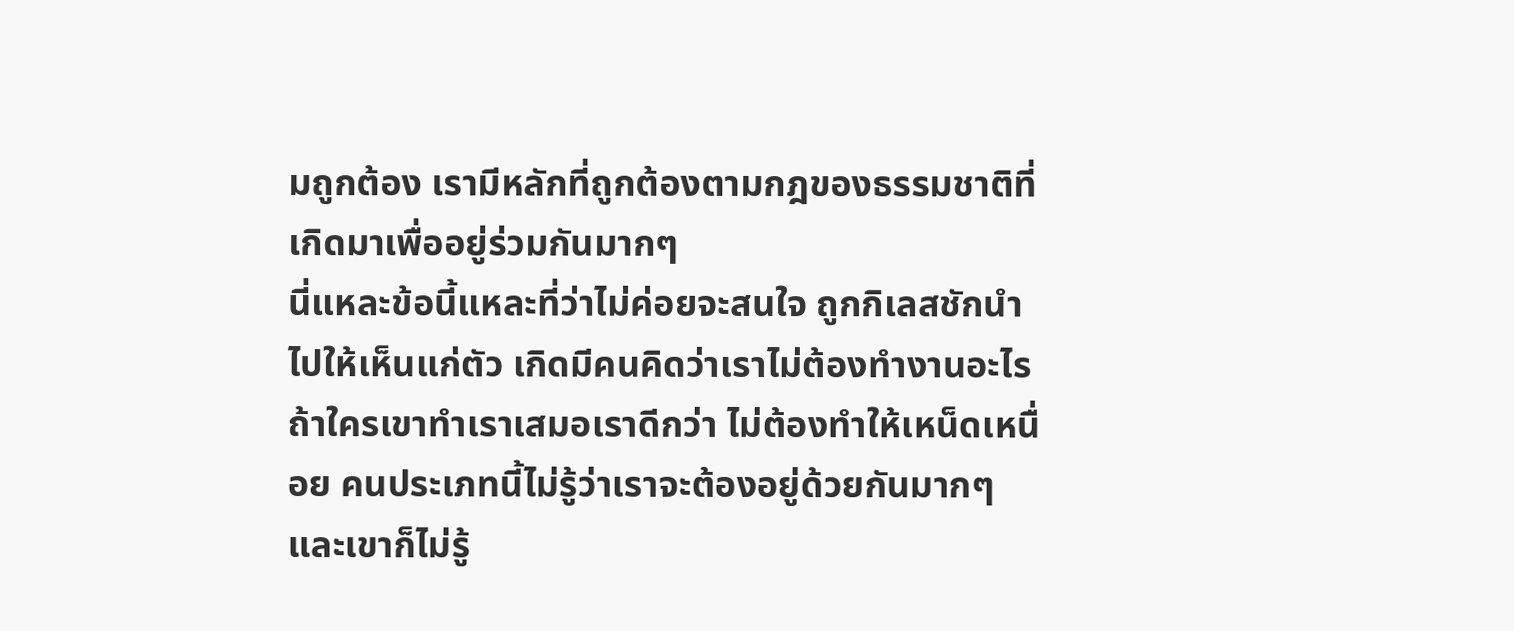มถูกต้อง เรามีหลักที่ถูกต้องตามกฎของธรรมชาติที่เกิดมาเพื่ออยู่ร่วมกันมากๆ
นี่แหละข้อนี้แหละที่ว่าไม่ค่อยจะสนใจ ถูกกิเลสชักนำไปให้เห็นแก่ตัว เกิดมีคนคิดว่าเราไม่ต้องทำงานอะไร ถ้าใครเขาทำเราเสมอเราดีกว่า ไม่ต้องทำให้เหน็ดเหนื่อย คนประเภทนี้ไม่รู้ว่าเราจะต้องอยู่ด้วยกันมากๆ และเขาก็ไม่รู้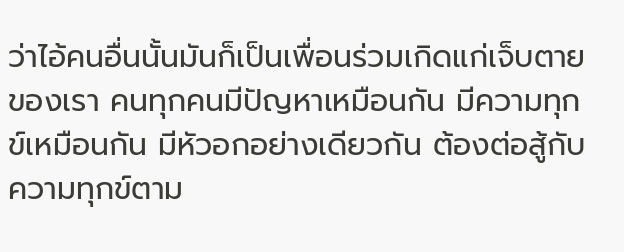ว่าไอ้คนอื่นนั้นมันก็เป็นเพื่อนร่วมเกิดแก่เจ็บตายของเรา คนทุกคนมีปัญหาเหมือนกัน มีความทุกข์เหมือนกัน มีหัวอกอย่างเดียวกัน ต้องต่อสู้กับความทุกข์ตาม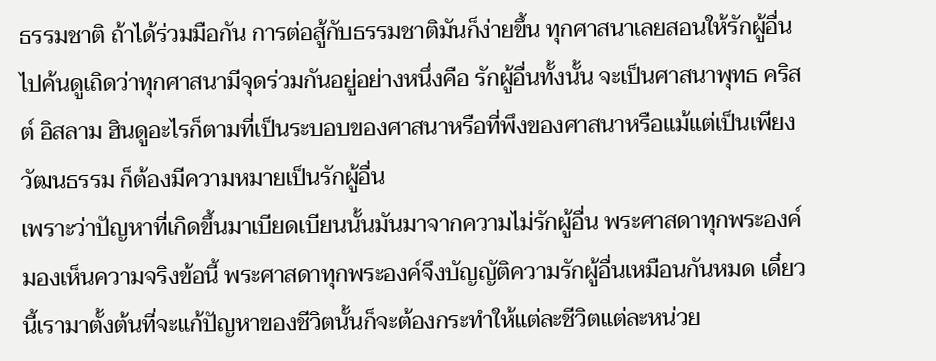ธรรมชาติ ถ้าได้ร่วมมือกัน การต่อสู้กับธรรมชาติมันก็ง่ายขึ้น ทุกศาสนาเลยสอนให้รักผู้อื่น ไปค้นดูเถิดว่าทุกศาสนามีจุดร่วมกันอยู่อย่างหนึ่งคือ รักผู้อื่นทั้งนั้น จะเป็นศาสนาพุทธ คริสต์ อิสลาม ฮินดูอะไรก็ตามที่เป็นระบอบของศาสนาหรือที่พึงของศาสนาหรือแม้แต่เป็นเพียงวัฒนธรรม ก็ต้องมีความหมายเป็นรักผู้อื่น
เพราะว่าปัญหาที่เกิดขึ้นมาเบียดเบียนนั้นมันมาจากความไม่รักผู้อื่น พระศาสดาทุกพระองค์มองเห็นความจริงข้อนี้ พระศาสดาทุกพระองค์จึงบัญญัติความรักผู้อื่นเหมือนกันหมด เดี๋ยวนี้เรามาตั้งต้นที่จะแก้ปัญหาของชีวิตนั้นก็จะต้องกระทำให้แต่ละชีวิตแต่ละหน่วย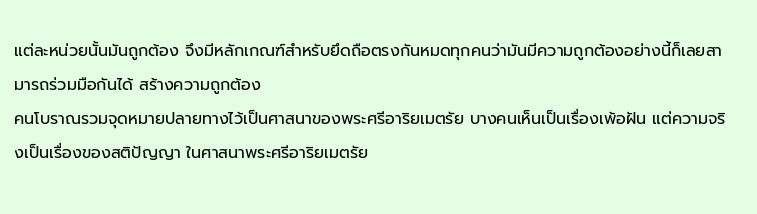แต่ละหน่วยนั้นมันถูกต้อง จึงมีหลักเกณฑ์สำหรับยึดถือตรงกันหมดทุกคนว่ามันมีความถูกต้องอย่างนี้ก็เลยสามารถร่วมมือกันได้ สร้างความถูกต้อง
คนโบราณรวมจุดหมายปลายทางไว้เป็นศาสนาของพระศรีอาริยเมตรัย บางคนเห็นเป็นเรื่องเพ้อฝัน แต่ความจริงเป็นเรื่องของสติปัญญา ในศาสนาพระศรีอาริยเมตรัย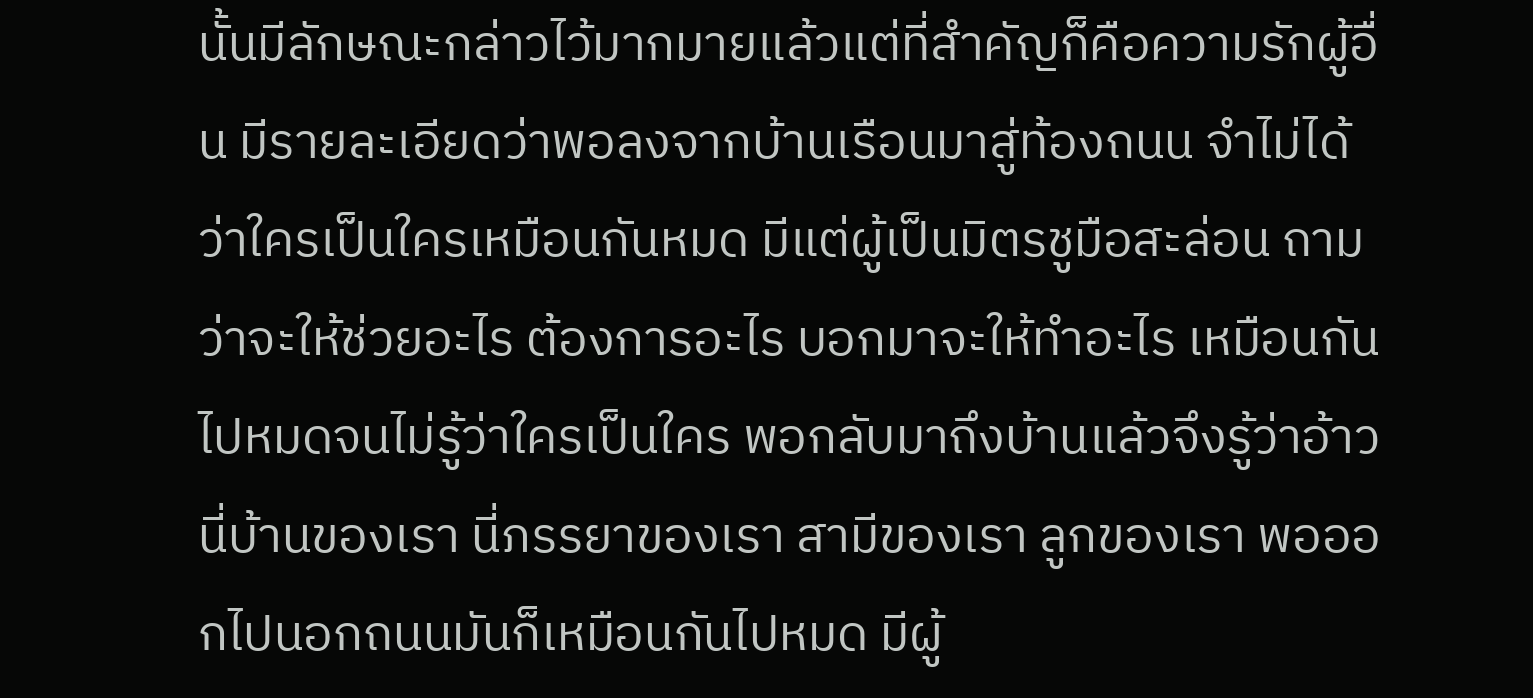นั้นมีลักษณะกล่าวไว้มากมายแล้วแต่ที่สำคัญก็คือความรักผู้อื่น มีรายละเอียดว่าพอลงจากบ้านเรือนมาสู่ท้องถนน จำไม่ได้ว่าใครเป็นใครเหมือนกันหมด มีแต่ผู้เป็นมิตรชูมือสะล่อน ถามว่าจะให้ช่วยอะไร ต้องการอะไร บอกมาจะให้ทำอะไร เหมือนกันไปหมดจนไม่รู้ว่าใครเป็นใคร พอกลับมาถึงบ้านแล้วจึงรู้ว่าอ้าวนี่บ้านของเรา นี่ภรรยาของเรา สามีของเรา ลูกของเรา พอออกไปนอกถนนมันก็เหมือนกันไปหมด มีผู้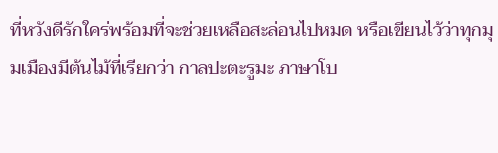ที่หวังดีรักใคร่พร้อมที่จะช่วยเหลือสะล่อนไปหมด หรือเขียนไว้ว่าทุกมุมเมืองมีต้นไม้ที่เรียกว่า กาลปะตะรูมะ ภาษาโบ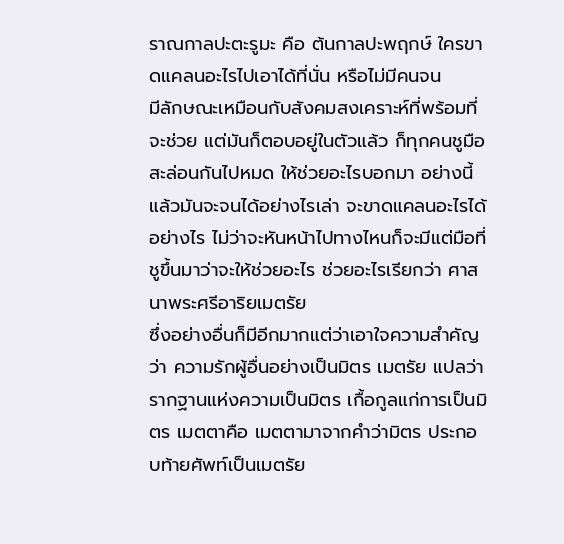ราณกาลปะตะรูมะ คือ ต้นกาลปะพฤกษ์ ใครขาดแคลนอะไรไปเอาได้ที่นั่น หรือไม่มีคนจน
มีลักษณะเหมือนกับสังคมสงเคราะห์ที่พร้อมที่จะช่วย แต่มันก็ตอบอยู่ในตัวแล้ว ก็ทุกคนชูมือสะล่อนกันไปหมด ให้ช่วยอะไรบอกมา อย่างนี้แล้วมันจะจนได้อย่างไรเล่า จะขาดแคลนอะไรได้อย่างไร ไม่ว่าจะหันหน้าไปทางไหนก็จะมีแต่มือที่ชูขึ้นมาว่าจะให้ช่วยอะไร ช่วยอะไรเรียกว่า ศาสนาพระศรีอาริยเมตรัย
ซึ่งอย่างอื่นก็มีอีกมากแต่ว่าเอาใจความสำคัญว่า ความรักผู้อื่นอย่างเป็นมิตร เมตรัย แปลว่า รากฐานแห่งความเป็นมิตร เกื้อกูลแก่การเป็นมิตร เมตตาคือ เมตตามาจากคำว่ามิตร ประกอบท้ายศัพท์เป็นเมตรัย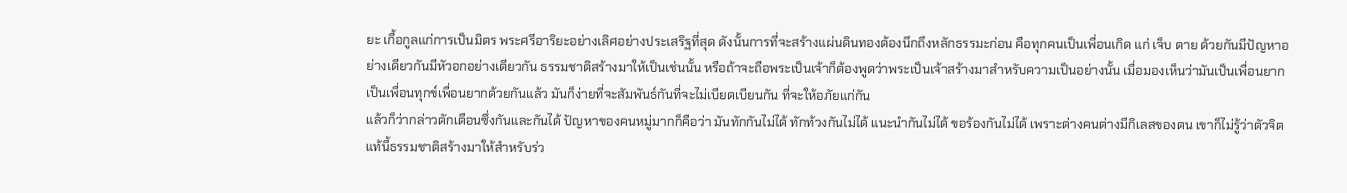ยะ เกื้อกูลแก่การเป็นมิตร พระศรีอาริยะอย่างเลิศอย่างประเสริฐที่สุด ดังนั้นการที่จะสร้างแผ่นดินทองต้องนึกถึงหลักธรรมะก่อน คือทุกคนเป็นเพื่อนเกิด แก่ เจ็บ ตาย ด้วยกันมีปัญหาอย่างเดียวกันมีหัวอกอย่างเดียวกัน ธรรมชาติสร้างมาให้เป็นเช่นนั้น หรือถ้าจะถือพระเป็นเจ้าก็ต้องพูดว่าพระเป็นเจ้าสร้างมาสำหรับความเป็นอย่างนั้น เมื่อมองเห็นว่ามันเป็นเพื่อนยาก เป็นเพื่อนทุกข์เพื่อนยากด้วยกันแล้ว มันก็ง่ายที่จะสัมพันธ์กันที่จะไม่เบียดเบียนกัน ที่จะให้อภัยแก่กัน
แล้วก็ว่ากล่าวตักเตือนซึ่งกันและกันได้ ปัญหาของคนหมู่มากก็คือว่า มันทักกันไม่ได้ ทักท้วงกันไม่ได้ แนะนำกันไม่ได้ ขอร้องกันไม่ได้ เพราะต่างคนต่างมีกิเลสของตน เขาก็ไม่รู้ว่าตัวจิตแท้นี้ธรรมชาติสร้างมาให้สำหรับร่ว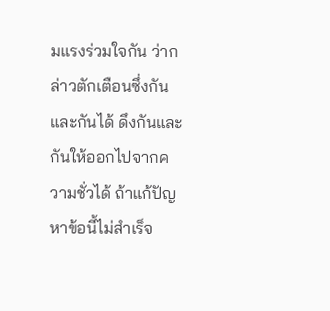มแรงร่วมใจกัน ว่ากล่าวตักเตือนซึ่งกันและกันได้ ดึงกันและกันให้ออกไปจากความชั่วได้ ถ้าแก้ปัญหาข้อนี้ไม่สำเร็จ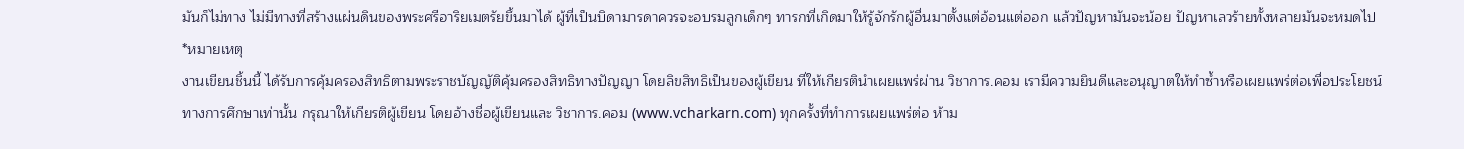มันก็ไม่ทาง ไม่มีทางที่สร้างแผ่นดินของพระศรีอาริยเมตรัยขึ้นมาได้ ผู้ที่เป็นบิดามารดาควรจะอบรมลูกเด็กๆ ทารกที่เกิดมาให้รู้จักรักผู้อื่นมาตั้งแต่อ้อนแต่ออก แล้วปัญหามันจะน้อย ปัญหาเลวร้ายทั้งหลายมันจะหมดไป
*หมายเหตุ
งานเขียนชิ้นนี้ ได้รับการคุ้มครองสิทธิตามพระราชบัญญัติคุ้มครองสิทธิทางปัญญา โดยลิขสิทธิเป็นของผู้เขียน ที่ให้เกียรตินำเผยแพร่ผ่าน วิชาการ.คอม เรามีความยินดีและอนุญาตให้ทำซ้ำหรือเผยแพร่ต่อเพื่อประโยชน์ทางการศึกษาเท่านั้น กรุณาให้เกียรติผู้เขียน โดยอ้างชื่อผู้เขียนและ วิชาการ.คอม (www.vcharkarn.com) ทุกครั้งที่ทำการเผยแพร่ต่อ ห้าม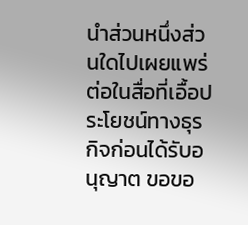นำส่วนหนึ่งส่วนใดไปเผยแพร่ต่อในสื่อที่เอื้อประโยชน์ทางธุรกิจก่อนได้รับอนุญาต ขอขอ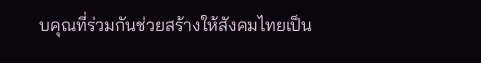บคุณที่ร่วมกันช่วยสร้างให้สังคมไทยเป็น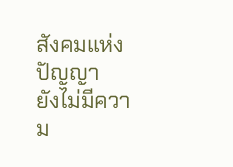สังคมแห่งปัญญา
ยังไม่มีความ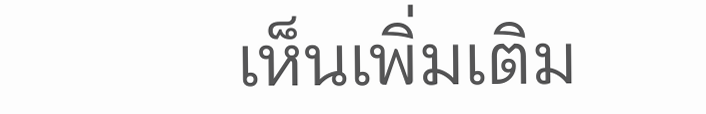เห็นเพิ่มเติม